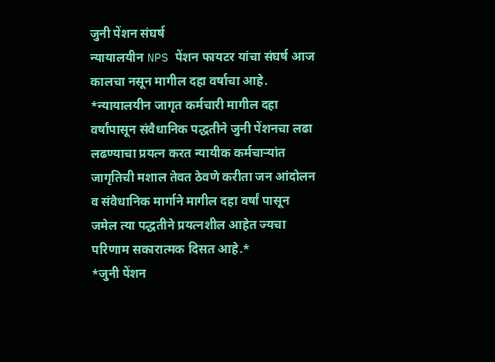जुनी पेंशन संघर्ष
न्यायालयीन NPS पेंशन फायटर यांचा संघर्ष आज कालचा नसून मागील दहा वर्षाचा आहे.
*न्यायालयीन जागृत कर्मचारी मागील दहा वर्षांपासून संवैधानिक पद्धतीने जुनी पेंशनचा लढा लढण्याचा प्रयत्न करत न्यायीक कर्मचाऱ्यांत जागृतिची मशाल तेवत ठेवणे करीता जन आंदोलन व संवैधानिक मार्गाने मागील दहा वर्षां पासून जमेल त्या पद्धतीने प्रयत्नशील आहेत ज्यचा परिणाम सकारात्मक दिसत आहे.*
*जुनी पेंशन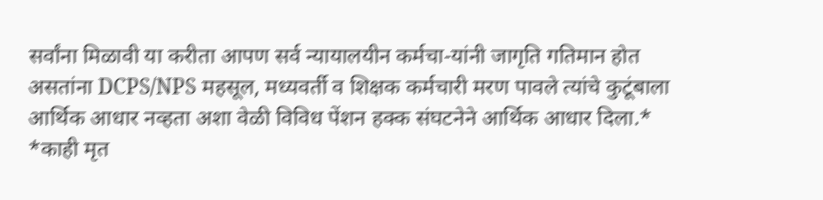सर्वांना मिळावी या करीता आपण सर्व न्यायालयीन कर्मचा-यांनी जागृति गतिमान होत असतांना DCPS/NPS महसूल, मध्यवर्ती व शिक्षक कर्मचारी मरण पावले त्यांचे कुटूंबाला आर्थिक आधार नव्हता अशा वेळी विविध पेंशन हक्क संघटनेने आर्थिक आधार दिला.*
*काही मृत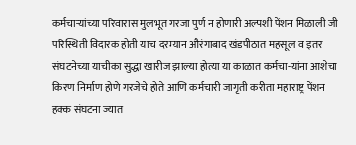कर्मचाऱ्यांच्या परिवारास मुलभूत गरजा पुर्ण न होणारी अल्पशी पेंशन मिळाली जी परिस्थिती विदारक होती याच दरम्यान औरंगाबाद खंडपीठात महसूल व इतर संघटनेच्या याचीका सुद्धा खारीज झाल्या होत्या या काळात कर्मचा-यांना आशेचा किरण निर्माण होणे गरजेचे होते आणि कर्मचारी जागृती करीता महाराष्ट्र पेंशन हक्क संघटना ज्यात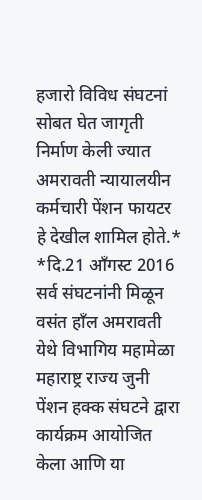हजारो विविध संघटनां सोबत घेत जागृती निर्माण केली ज्यात अमरावती न्यायालयीन कर्मचारी पेंशन फायटर हे देखील शामिल होते.*
*दि.21 आँगस्ट 2016 सर्व संघटनांनी मिळून वसंत हाँल अमरावती येथे विभागिय महामेळा महाराष्ट्र राज्य जुनी पेंशन हक्क संघटने द्वारा कार्यक्रम आयोजित केला आणि या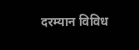दरम्यान विविध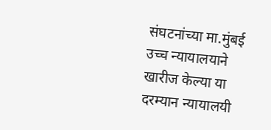संघटनांच्या मा.मुंबई उच्च न्यायालयाने खारीज केल्या या दरम्यान न्यायालयी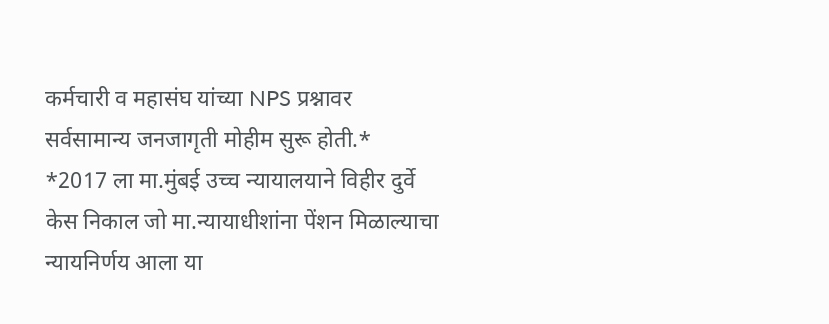कर्मचारी व महासंघ यांच्या NPS प्रश्नावर सर्वसामान्य जनजागृती मोहीम सुरू होती.*
*2017 ला मा.मुंबई उच्च न्यायालयाने विहीर दुर्वे केस निकाल जो मा.न्यायाधीशांना पेंशन मिळाल्याचा न्यायनिर्णय आला या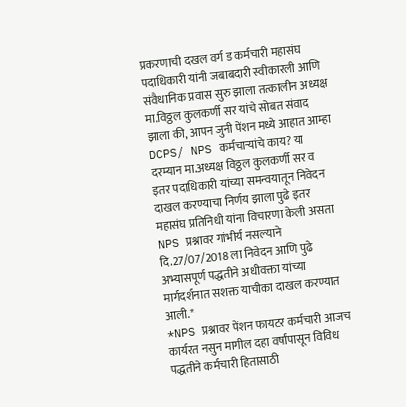प्रकरणाची दखल वर्ग ड कर्मचारी महासंघ पदाधिकारी यांनी जबाबदारी स्वीकारली आणि संवैधानिक प्रवास सुरु झाला तत्कालीन अध्यक्ष मा.विठ्ठल कुलकर्णी सर यांचे सोबत संवाद झाला की, आपन जुनी पेंशन मध्ये आहात आम्हा DCPS/ NPS कर्मचाऱ्यांचे काय? या दरम्यान मा.अध्यक्ष विठ्ठल कुलकर्णी सर व इतर पदाधिकारी यांच्या समन्वयातून निवेदन दाखल करण्याचा निर्णय झाला पुढे इतर महासंघ प्रतिनिधी यांना विचारणा केली असता NPS प्रश्नावर गांभीर्य नसल्याने दि.27/07/2018 ला निवेदन आणि पुढे अभ्यासपूर्ण पद्धतीने अधीवक्ता यांच्या मार्गदर्शनात सशक्त याचीका दाखल करण्यात आली.*
*NPS प्रश्नावर पेंशन फायटर कर्मचारी आजच कार्यरत नसुन मागील दहा वर्षांपासून विविध पद्धतीने कर्मचारी हितासाठी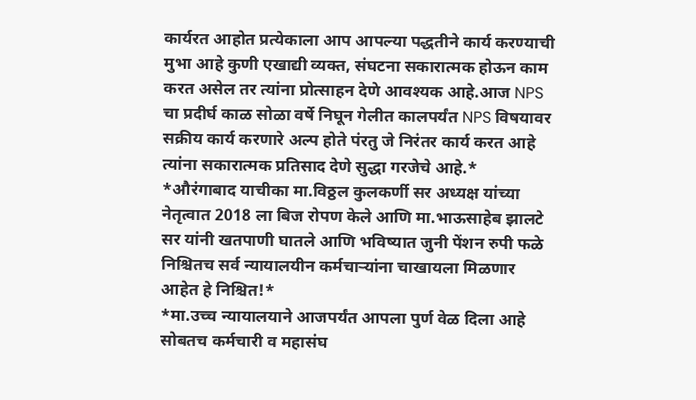कार्यरत आहोत प्रत्येकाला आप आपल्या पद्धतीने कार्य करण्याची मुभा आहे कुणी एखाद्यी व्यक्त, संघटना सकारात्मक होऊन काम करत असेल तर त्यांना प्रोत्साहन देणे आवश्यक आहे.आज NPS चा प्रदीर्घ काळ सोळा वर्षे निघून गेलीत कालपर्यंत NPS विषयावर सक्रीय कार्य करणारे अल्प होते पंरतु जे निरंतर कार्य करत आहे त्यांना सकारात्मक प्रतिसाद देणे सुद्धा गरजेचे आहे.*
*औरंगाबाद याचीका मा.विठ्ठल कुलकर्णी सर अध्यक्ष यांच्या नेतृत्वात 2018 ला बिज रोपण केले आणि मा.भाऊसाहेब झालटे सर यांनी खतपाणी घातले आणि भविष्यात जुनी पेंशन रुपी फळे निश्चितच सर्व न्यायालयीन कर्मचाऱ्यांना चाखायला मिळणार आहेत हे निश्चित!*
*मा.उच्च न्यायालयाने आजपर्यंत आपला पुर्ण वेळ दिला आहे सोबतच कर्मचारी व महासंघ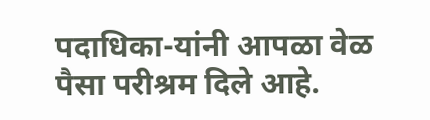पदाधिका-यांनी आपळा वेळ पैसा परीश्रम दिले आहे.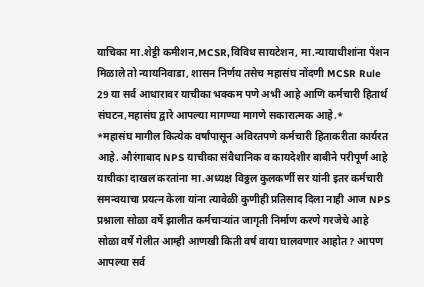याचिका मा.शेट्टी कमीशन,MCSR,विविध सायटेशन, मा.न्यायाधीशांना पेंशन मिळाले तो न्यायनिवाडा, शासन निर्णय तसेच महासंघ नोंदणी MCSR Rule 29 या सर्व आधारावर याचीका भक्कम पणे अभी आहे आणि कर्मचारी हितार्थ संघटन,महासंघ द्वारे आपल्या मागण्या मागणे सकारात्मक आहे.*
*महासंघ मागील कित्येक वर्षांपासून अविरतपणे कर्मचारी हिताकरीता कार्यरत आहे. औरंगाबाद NPS याचीका संवैधानिक व कायदेशीर बाबीने परीपूर्ण आहे याचीका दाखल करतांना मा.अध्यक्ष विठ्ठल कुलकर्णी सर यांनी इतर कर्मचारी समन्वयाचा प्रयत्न केला यांना त्यावेळी कुणीही प्रतिसाद दिला नाही आज NPS प्रश्नाला सोळा वर्षे झालीत कर्मचाऱ्यांत जागृती निर्माण करणे गरजेचे आहे सोळा वर्षे गेलीत आम्ही आणखी किती वर्ष वाया घालवणार आहोत? आपण आपल्या सर्व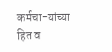कर्मचा-यांच्या हित व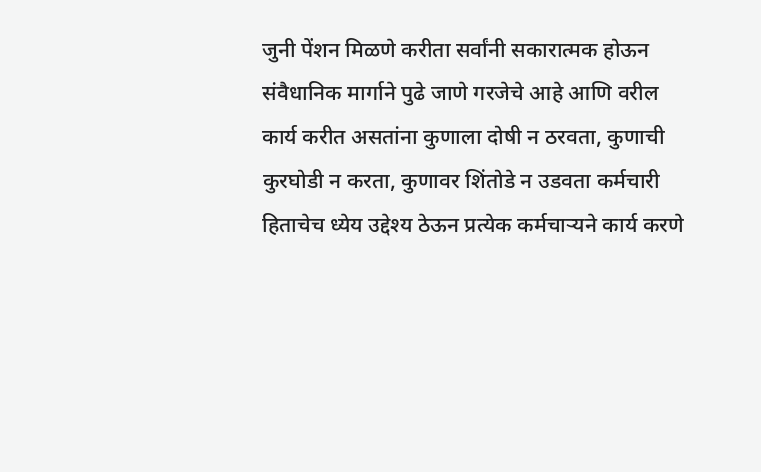जुनी पेंशन मिळणे करीता सर्वांनी सकारात्मक होऊन संवैधानिक मार्गाने पुढे जाणे गरजेचे आहे आणि वरील कार्य करीत असतांना कुणाला दोषी न ठरवता, कुणाची कुरघोडी न करता, कुणावर शिंतोडे न उडवता कर्मचारी हिताचेच ध्येय उद्देश्य ठेऊन प्रत्येक कर्मचाऱ्यने कार्य करणे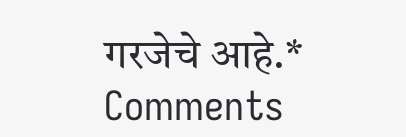गरजेचे आहे.*
Comments